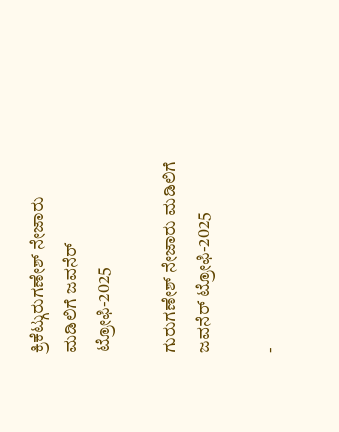ಕ್ರಿಕೆಟ್ಗುರುಗಣೇಶ್ ನೇಜಾರು ಮಡಿಲಿಗೆ ಜವನೆರ್ ಟ್ರೋಫಿ-2025

ಗುರುಗಣೇಶ್ ನೇಜಾರು ಮಡಿಲಿಗೆ ಜವನೆರ್ ಟ್ರೋಫಿ-2025

-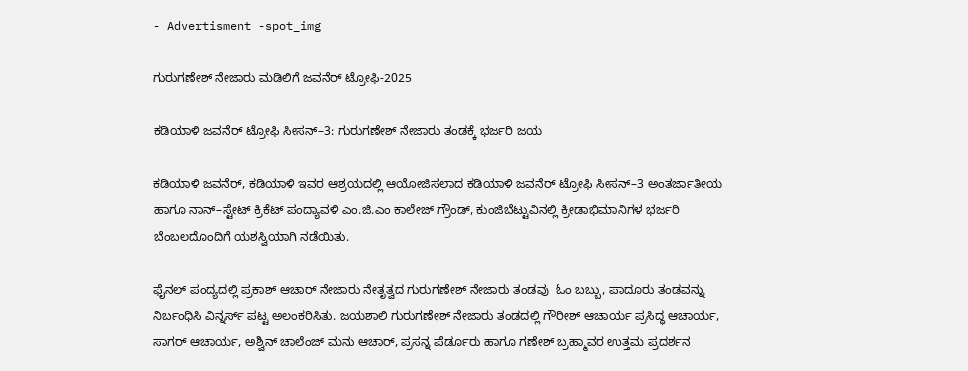- Advertisment -spot_img

ಗುರುಗಣೇಶ್ ನೇಜಾರು ಮಡಿಲಿಗೆ ಜವನೆರ್ ಟ್ರೋಫಿ-2025

ಕಡಿಯಾಳಿ ಜವನೆರ್ ಟ್ರೋಫಿ ಸೀಸನ್–3: ಗುರುಗಣೇಶ್ ನೇಜಾರು ತಂಡಕ್ಕೆ ಭರ್ಜರಿ ಜಯ

ಕಡಿಯಾಳಿ ಜವನೆರ್, ಕಡಿಯಾಳಿ ಇವರ ಆಶ್ರಯದಲ್ಲಿ ಆಯೋಜಿಸಲಾದ ಕಡಿಯಾಳಿ ಜವನೆರ್ ಟ್ರೋಫಿ ಸೀಸನ್–3 ಅಂತರ್ಜಾತೀಯ ಹಾಗೂ ನಾನ್–ಸ್ಟೇಟ್ ಕ್ರಿಕೆಟ್ ಪಂದ್ಯಾವಳಿ ಎಂ.ಜಿ.ಎಂ ಕಾಲೇಜ್ ಗ್ರೌಂಡ್, ಕುಂಜಿಬೆಟ್ಟುವಿನಲ್ಲಿ ಕ್ರೀಡಾಭಿಮಾನಿಗಳ ಭರ್ಜರಿ ಬೆಂಬಲದೊಂದಿಗೆ ಯಶಸ್ವಿಯಾಗಿ ನಡೆಯಿತು.

ಫೈನಲ್ ಪಂದ್ಯದಲ್ಲಿ ಪ್ರಕಾಶ್ ಆಚಾರ್ ನೇಜಾರು ನೇತೃತ್ವದ ಗುರುಗಣೇಶ್ ನೇಜಾರು ತಂಡವು  ಓಂ ಬಬ್ಬು, ಪಾದೂರು ತಂಡವನ್ನು ನಿರ್ಬಂಧಿಸಿ ವಿನ್ನರ್ಸ್ ಪಟ್ಟ ಅಲಂಕರಿಸಿತು. ಜಯಶಾಲಿ ಗುರುಗಣೇಶ್ ನೇಜಾರು ತಂಡದಲ್ಲಿ ಗೌರೀಶ್ ಆಚಾರ್ಯ ಪ್ರಸಿದ್ಧ ಆಚಾರ್ಯ, ಸಾಗರ್ ಆಚಾರ್ಯ, ಅಶ್ವಿನ್ ಚಾಲೆಂಜ್ ಮನು ಆಚಾರ್, ಪ್ರಸನ್ನ ಪೆರ್ಡೂರು ಹಾಗೂ ಗಣೇಶ್ ಬ್ರಹ್ಮಾವರ ಉತ್ತಮ ಪ್ರದರ್ಶನ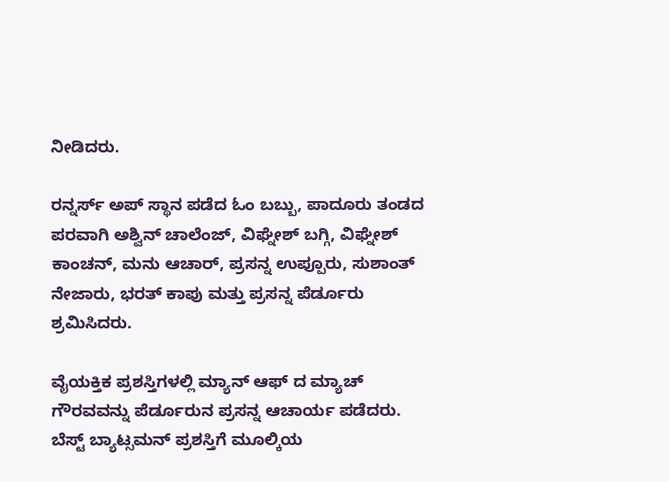ನೀಡಿದರು.

ರನ್ನರ್ಸ್ ಅಪ್ ಸ್ಥಾನ ಪಡೆದ ಓಂ ಬಬ್ಬು, ಪಾದೂರು ತಂಡದ ಪರವಾಗಿ ಅಶ್ವಿನ್ ಚಾಲೆಂಜ್, ವಿಘ್ನೇಶ್ ಬಗ್ಗಿ, ವಿಘ್ನೇಶ್ ಕಾಂಚನ್, ಮನು ಆಚಾರ್, ಪ್ರಸನ್ನ ಉಪ್ಪೂರು, ಸುಶಾಂತ್ ನೇಜಾರು, ಭರತ್ ಕಾಪು ಮತ್ತು ಪ್ರಸನ್ನ ಪೆರ್ಡೂರು ಶ್ರಮಿಸಿದರು.

ವೈಯಕ್ತಿಕ ಪ್ರಶಸ್ತಿಗಳಲ್ಲಿ ಮ್ಯಾನ್ ಆಫ್ ದ ಮ್ಯಾಚ್ ಗೌರವವನ್ನು ಪೆರ್ಡೂರುನ ಪ್ರಸನ್ನ ಆಚಾರ್ಯ ಪಡೆದರು. ಬೆಸ್ಟ್ ಬ್ಯಾಟ್ಸಮನ್ ಪ್ರಶಸ್ತಿಗೆ ಮೂಲ್ಕಿಯ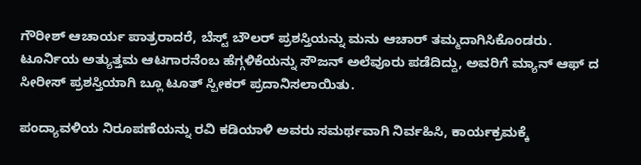ಗೌರೀಶ್ ಆಚಾರ್ಯ ಪಾತ್ರರಾದರೆ, ಬೆಸ್ಟ್ ಬೌಲರ್ ಪ್ರಶಸ್ತಿಯನ್ನು ಮನು ಆಚಾರ್ ತಮ್ಮದಾಗಿಸಿಕೊಂಡರು. ಟೂರ್ನಿಯ ಅತ್ಯುತ್ತಮ ಆಟಗಾರನೆಂಬ ಹೆಗ್ಗಳಿಕೆಯನ್ನು ಸೌಜನ್ ಅಲೆವೂರು ಪಡೆದಿದ್ದು, ಅವರಿಗೆ ಮ್ಯಾನ್ ಆಫ್ ದ ಸೀರೀಸ್ ಪ್ರಶಸ್ತಿಯಾಗಿ ಬ್ಲೂ ಟೂತ್ ಸ್ಪೀಕರ್ ಪ್ರದಾನಿಸಲಾಯಿತು.

ಪಂದ್ಯಾವಳಿಯ ನಿರೂಪಣೆಯನ್ನು ರವಿ ಕಡಿಯಾಳಿ ಅವರು ಸಮರ್ಥವಾಗಿ ನಿರ್ವಹಿಸಿ, ಕಾರ್ಯಕ್ರಮಕ್ಕೆ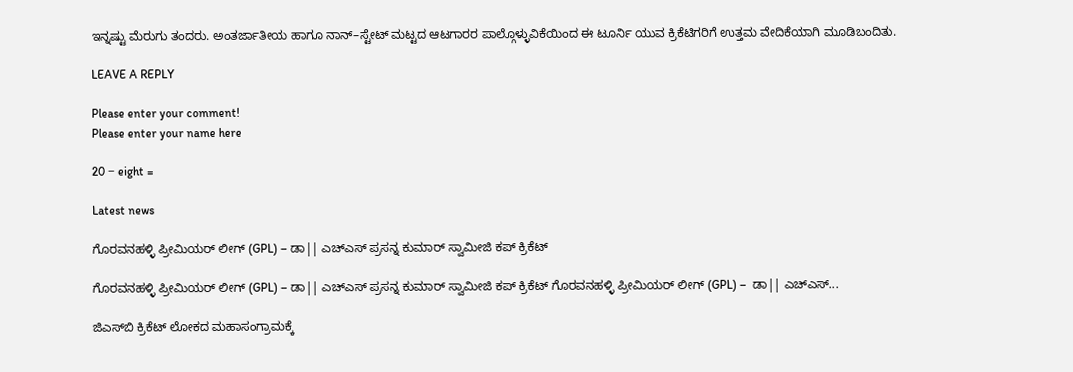ಇನ್ನಷ್ಟು ಮೆರುಗು ತಂದರು. ಅಂತರ್ಜಾತೀಯ ಹಾಗೂ ನಾನ್–ಸ್ಟೇಟ್ ಮಟ್ಟದ ಆಟಗಾರರ ಪಾಲ್ಗೊಳ್ಳುವಿಕೆಯಿಂದ ಈ ಟೂರ್ನಿ ಯುವ ಕ್ರಿಕೆಟಿಗರಿಗೆ ಉತ್ತಮ ವೇದಿಕೆಯಾಗಿ ಮೂಡಿಬಂದಿತು.

LEAVE A REPLY

Please enter your comment!
Please enter your name here

20 − eight =

Latest news

ಗೊರವನಹಳ್ಳಿ ಪ್ರೀಮಿಯರ್ ಲೀಗ್ (GPL) – ಡಾ|| ಎಚ್ಎಸ್ ಪ್ರಸನ್ನ ಕುಮಾರ್ ಸ್ವಾಮೀಜಿ ಕಪ್ ಕ್ರಿಕೆಟ್

ಗೊರವನಹಳ್ಳಿ ಪ್ರೀಮಿಯರ್ ಲೀಗ್ (GPL) – ಡಾ|| ಎಚ್ಎಸ್ ಪ್ರಸನ್ನ ಕುಮಾರ್ ಸ್ವಾಮೀಜಿ ಕಪ್ ಕ್ರಿಕೆಟ್ ಗೊರವನಹಳ್ಳಿ ಪ್ರೀಮಿಯರ್ ಲೀಗ್ (GPL) –  ಡಾ|| ಎಚ್ಎಸ್...

ಜಿಎಸ್‌ಬಿ ಕ್ರಿಕೆಟ್ ಲೋಕದ ಮಹಾಸಂಗ್ರಾಮಕ್ಕೆ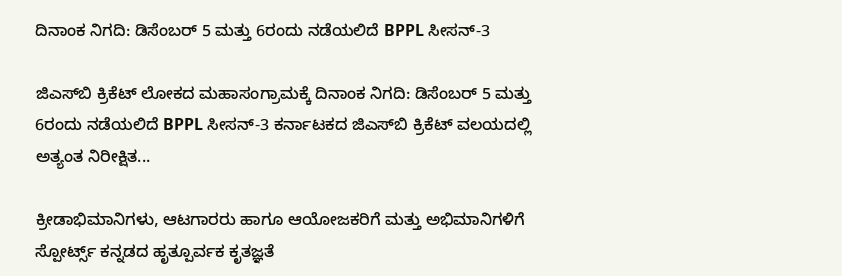ದಿನಾಂಕ ನಿಗದಿ: ಡಿಸೆಂಬರ್ 5 ಮತ್ತು 6ರಂದು ನಡೆಯಲಿದೆ BPPL ಸೀಸನ್-3

ಜಿಎಸ್‌ಬಿ ಕ್ರಿಕೆಟ್ ಲೋಕದ ಮಹಾಸಂಗ್ರಾಮಕ್ಕೆ ದಿನಾಂಕ ನಿಗದಿ: ಡಿಸೆಂಬರ್ 5 ಮತ್ತು 6ರಂದು ನಡೆಯಲಿದೆ BPPL ಸೀಸನ್-3 ಕರ್ನಾಟಕದ ಜಿಎಸ್‌ಬಿ ಕ್ರಿಕೆಟ್ ವಲಯದಲ್ಲಿ ಅತ್ಯಂತ ನಿರೀಕ್ಷಿತ...

ಕ್ರೀಡಾಭಿಮಾನಿಗಳು, ಆಟಗಾರರು ಹಾಗೂ ಆಯೋಜಕರಿಗೆ ಮತ್ತು ಅಭಿಮಾನಿಗಳಿಗೆ ಸ್ಪೋರ್ಟ್ಸ್ ಕನ್ನಡದ ಹೃತ್ಪೂರ್ವಕ ಕೃತಜ್ಞತೆ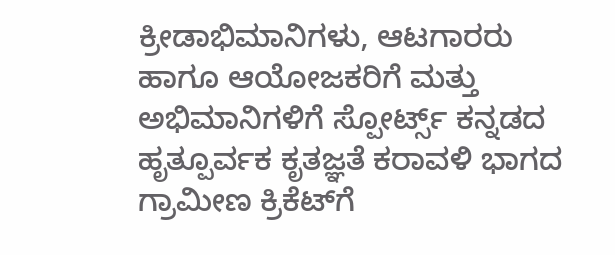ಕ್ರೀಡಾಭಿಮಾನಿಗಳು, ಆಟಗಾರರು ಹಾಗೂ ಆಯೋಜಕರಿಗೆ ಮತ್ತು ಅಭಿಮಾನಿಗಳಿಗೆ ಸ್ಪೋರ್ಟ್ಸ್ ಕನ್ನಡದ ಹೃತ್ಪೂರ್ವಕ ಕೃತಜ್ಞತೆ ಕರಾವಳಿ ಭಾಗದ ಗ್ರಾಮೀಣ ಕ್ರಿಕೆಟ್‌ಗೆ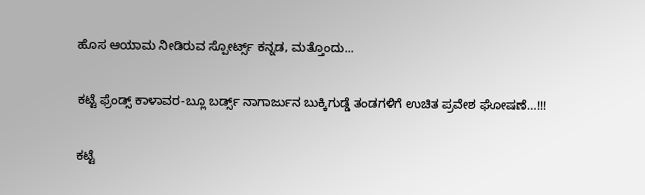ಹೊಸ ಆಯಾಮ ನೀಡಿರುವ ಸ್ಪೋರ್ಟ್ಸ್ ಕನ್ನಡ, ಮತ್ತೊಂದು...

ಕಟ್ಟೆ ಫ್ರೆಂಡ್ಸ್ ಕಾಳಾವರ-ಬ್ಲೂ ಬರ್ಡ್ಸ್ ನಾಗಾರ್ಜುನ ಬುಕ್ಕಿಗುಡ್ಡೆ ತಂಡಗಳಿಗೆ ಉಚಿತ ಪ್ರವೇಶ ಘೋಷಣೆ…!!!

ಕಟ್ಟೆ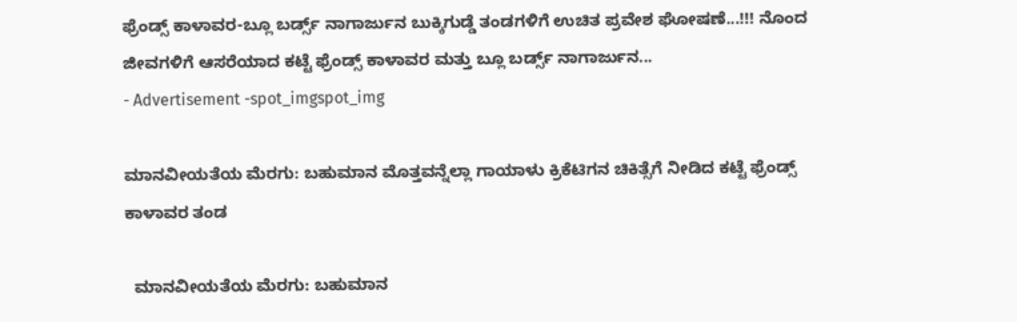ಫ್ರೆಂಡ್ಸ್ ಕಾಳಾವರ-ಬ್ಲೂ ಬರ್ಡ್ಸ್ ನಾಗಾರ್ಜುನ ಬುಕ್ಕಿಗುಡ್ಡೆ ತಂಡಗಳಿಗೆ ಉಚಿತ ಪ್ರವೇಶ ಘೋಷಣೆ...!!! ನೊಂದ ಜೀವಗಳಿಗೆ ಆಸರೆಯಾದ ಕಟ್ಟೆ ಫ್ರೆಂಡ್ಸ್ ಕಾಳಾವರ ಮತ್ತು ಬ್ಲೂ ಬರ್ಡ್ಸ್ ನಾಗಾರ್ಜುನ...
- Advertisement -spot_imgspot_img

ಮಾನವೀಯತೆಯ ಮೆರಗು: ಬಹುಮಾನ ಮೊತ್ತವನ್ನೆಲ್ಲಾ ಗಾಯಾಳು ಕ್ರಿಕೆಟಿಗನ ಚಿಕಿತ್ಸೆಗೆ ನೀಡಿದ ಕಟ್ಟೆ ಫ್ರೆಂಡ್ಸ್ ಕಾಳಾವರ ತಂಡ

  ಮಾನವೀಯತೆಯ ಮೆರಗು: ಬಹುಮಾನ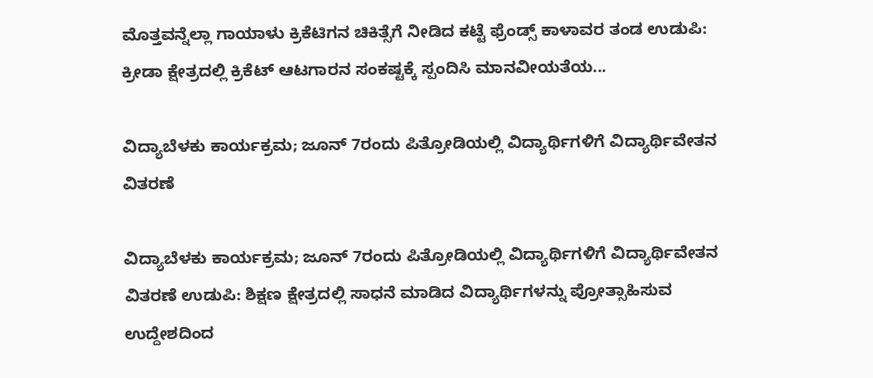ಮೊತ್ತವನ್ನೆಲ್ಲಾ ಗಾಯಾಳು ಕ್ರಿಕೆಟಿಗನ ಚಿಕಿತ್ಸೆಗೆ ನೀಡಿದ ಕಟ್ಟೆ ಫ್ರೆಂಡ್ಸ್ ಕಾಳಾವರ ತಂಡ ಉಡುಪಿ: ಕ್ರೀಡಾ ಕ್ಷೇತ್ರದಲ್ಲಿ ಕ್ರಿಕೆಟ್ ಆಟಗಾರನ ಸಂಕಷ್ಟಕ್ಕೆ ಸ್ಪಂದಿಸಿ ಮಾನವೀಯತೆಯ...

ವಿದ್ಯಾಬೆಳಕು ಕಾರ್ಯಕ್ರಮ; ಜೂನ್ 7ರಂದು ಪಿತ್ರೋಡಿಯಲ್ಲಿ ವಿದ್ಯಾರ್ಥಿಗಳಿಗೆ ವಿದ್ಯಾರ್ಥಿವೇತನ ವಿತರಣೆ

ವಿದ್ಯಾಬೆಳಕು ಕಾರ್ಯಕ್ರಮ; ಜೂನ್ 7ರಂದು ಪಿತ್ರೋಡಿಯಲ್ಲಿ ವಿದ್ಯಾರ್ಥಿಗಳಿಗೆ ವಿದ್ಯಾರ್ಥಿವೇತನ ವಿತರಣೆ ಉಡುಪಿ: ಶಿಕ್ಷಣ ಕ್ಷೇತ್ರದಲ್ಲಿ ಸಾಧನೆ ಮಾಡಿದ ವಿದ್ಯಾರ್ಥಿಗಳನ್ನು ಪ್ರೋತ್ಸಾಹಿಸುವ ಉದ್ದೇಶದಿಂದ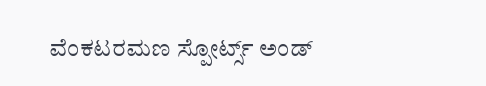ವೆಂಕಟರಮಣ ಸ್ಪೋರ್ಟ್ಸ್ ಅಂಡ್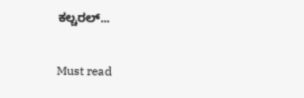ಕಲ್ಚರಲ್...

Must read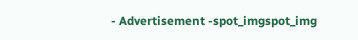- Advertisement -spot_imgspot_img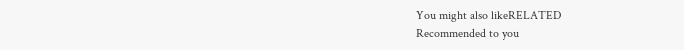You might also likeRELATED
Recommended to you